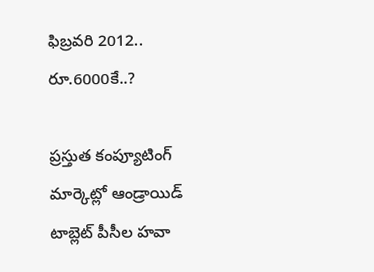ఫిబ్రవరి 2012.. రూ.6000కే..?

ప్రస్తుత కంప్యూటింగ్ మార్కెట్లో ఆండ్రాయిడ్ టాబ్లెట్ పీసీల హవా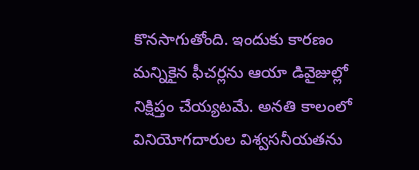కొనసాగుతోంది. ఇందుకు కారణం మన్నికైన ఫీచర్లను ఆయా డివైజుల్లో నిక్షిప్తం చేయ్యటమే. అనతి కాలంలో వినియోగదారుల విశ్వసనీయతను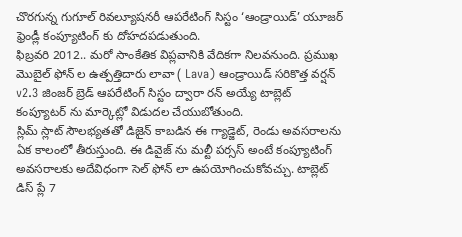చొరగున్న గుగూల్ రివల్యూషనరీ ఆపరేటింగ్ సిస్టం ‘ఆండ్రాయిడ్’ యూజర్ ఫ్రెండ్లీ కంప్యూటింగ్ కు దోహదపడుతుంది.
ఫిబ్రవరి 2012.. మరో సాంకేతిక విప్లవానికి వేదికగా నిలవనుంది. ప్రముఖ మొబైల్ ఫోన్ ల ఉత్పత్తిదారు లావా ( Lava) ఆండ్రాయిడ్ సరికొత్త వర్షన్ v2.3 జింజర్ బ్రెడ్ ఆపరేటింగ్ సిస్టం ద్వారా రన్ అయ్యే టాబ్లెట్ కంప్యూటర్ ను మార్కెట్లో విడుదల చేయుబోతుంది.
స్లిమ్ స్లాట్ సౌలభ్యతతో డిజైన్ కాబడిన ఈ గ్యాడ్జెట్, రెండు అవసరాలను ఏక కాలంలో తీరుస్తుంది. ఈ డివైజ్ ను మల్టీ పర్సస్ అంటే కంప్యూటింగ్ అవసరాలకు అదేవిధంగా సెల్ ఫోన్ లా ఉపయోగించుకోవచ్చు. టాబ్లెట్ డిస్ ప్లే 7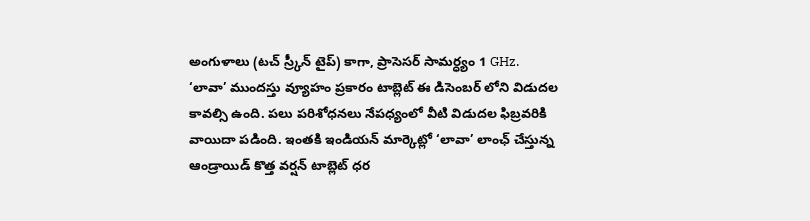అంగుళాలు (టచ్ స్ర్కీన్ టైప్) కాగా, ప్రాసెసర్ సామర్ధ్యం 1 GHz.
‘లావా’ ముందస్తు వ్యూహం ప్రకారం టాబ్లెట్ ఈ డిసెంబర్ లోని విడుదల కావల్సి ఉంది. పలు పరిశోధనలు నేపధ్యంలో వీటి విడుదల ఫిబ్రవరికి వాయిదా పడింది. ఇంతకి ఇండియన్ మార్కెట్లో ‘లావా’ లాంఛ్ చేస్తున్న ఆండ్రాయిడ్ కొత్త వర్షన్ టాబ్లెట్ ధర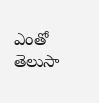ఎంతో తెలుసా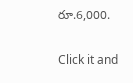రూ.6,000.


Click it and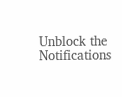Unblock the Notifications